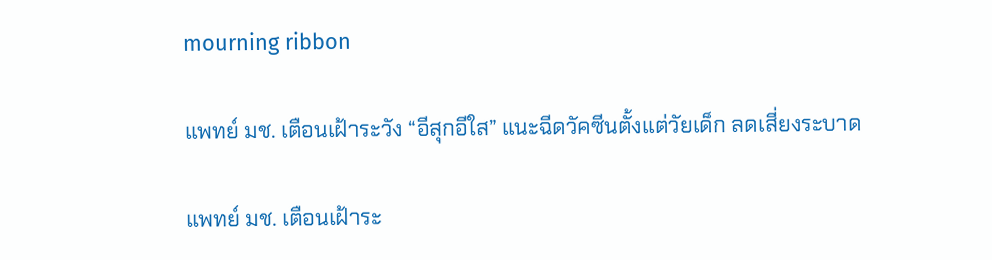mourning ribbon

แพทย์ มช. เตือนเฝ้าระวัง “อีสุกอีใส” แนะฉีดวัคซีนตั้งแต่วัยเด็ก ลดเสี่ยงระบาด

แพทย์ มช. เตือนเฝ้าระ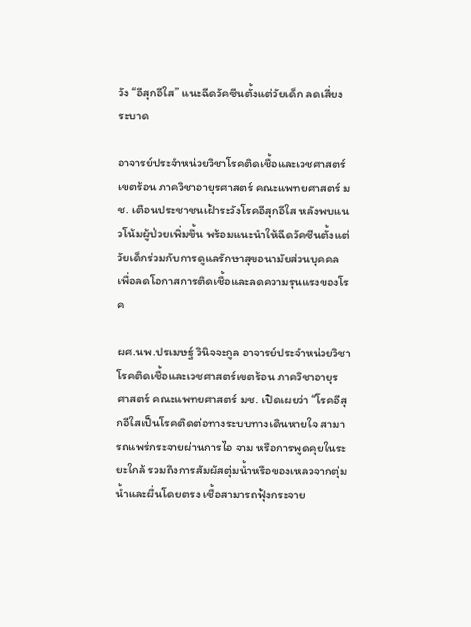วัง “อีสุกอีใส” แนะฉีดวัคซีนตั้งแต่วัยเด็ก ลดเสี่ยงระบาด

อาจารย์ประจำหน่วยวิชาโรคติดเชื้อและเวชศาสตร์เขตร้อน ภาควิชาอายุรศาสตร์ คณะแพทยศาสตร์ มช. เตือนประชาชนเฝ้าระวังโรคอีสุกอีใส หลังพบแนวโน้มผู้ป่วยเพิ่มขึ้น พร้อมแนะนำให้ฉีดวัคซีนตั้งแต่วัยเด็กร่วมกับการดูแลรักษาสุขอนามัยส่วนบุคคล เพื่อลดโอกาสการติดเชื้อและลดความรุนแรงของโรค

ผศ.นพ.ปรเมษฐ์ วินิจจะกูล อาจารย์ประจำหน่วยวิชาโรคติดเชื้อและเวชศาสตร์เขตร้อน ภาควิชาอายุรศาสตร์ คณะแพทยศาสตร์ มช. เปิดเผยว่า “โรคอีสุกอีใสเป็นโรคติดต่อทางระบบทางเดินหายใจ สามารถแพร่กระจายผ่านการไอ จาม หรือการพูดคุยในระยะใกล้ รวมถึงการสัมผัสตุ่มน้ำหรือของเหลวจากตุ่มน้ำและผื่นโดยตรง เชื้อสามารถฟุ้งกระจาย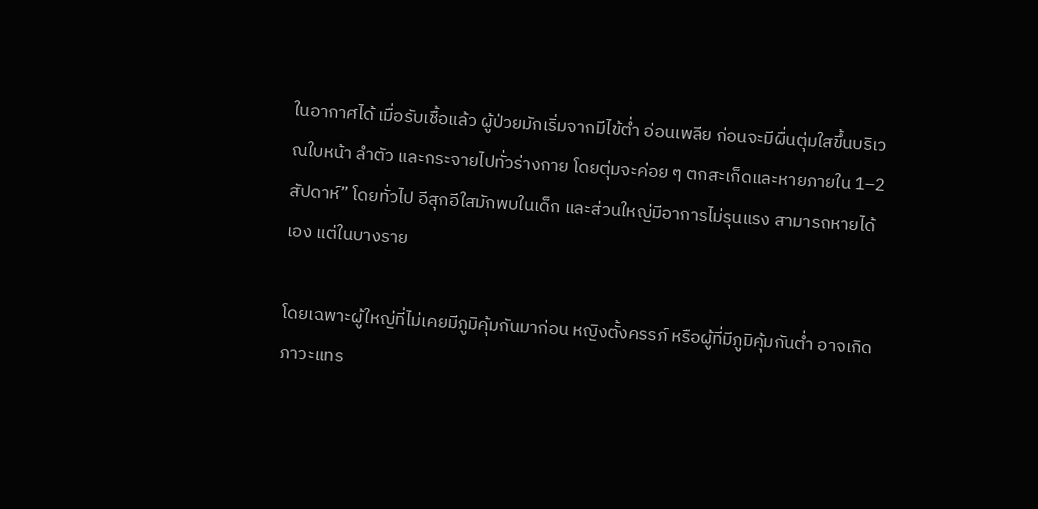ในอากาศได้ เมื่อรับเชื้อแล้ว ผู้ป่วยมักเริ่มจากมีไข้ต่ำ อ่อนเพลีย ก่อนจะมีผื่นตุ่มใสขึ้นบริเวณใบหน้า ลำตัว และกระจายไปทั่วร่างกาย โดยตุ่มจะค่อย ๆ ตกสะเก็ดและหายภายใน 1–2 สัปดาห์” โดยทั่วไป อีสุกอีใสมักพบในเด็ก และส่วนใหญ่มีอาการไม่รุนแรง สามารถหายได้เอง แต่ในบางราย

โดยเฉพาะผู้ใหญ่ที่ไม่เคยมีภูมิคุ้มกันมาก่อน หญิงตั้งครรภ์ หรือผู้ที่มีภูมิคุ้มกันต่ำ อาจเกิดภาวะแทร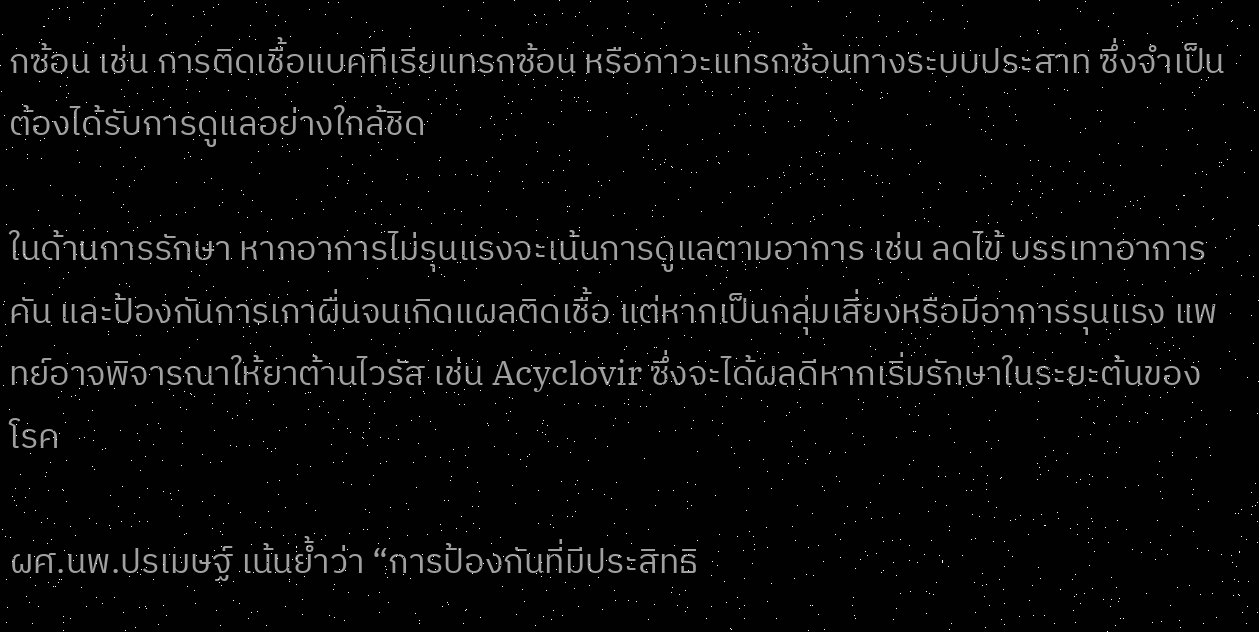กซ้อน เช่น การติดเชื้อแบคทีเรียแทรกซ้อน หรือภาวะแทรกซ้อนทางระบบประสาท ซึ่งจำเป็นต้องได้รับการดูแลอย่างใกล้ชิด

ในด้านการรักษา หากอาการไม่รุนแรงจะเน้นการดูแลตามอาการ เช่น ลดไข้ บรรเทาอาการคัน และป้องกันการเกาผื่นจนเกิดแผลติดเชื้อ แต่หากเป็นกลุ่มเสี่ยงหรือมีอาการรุนแรง แพทย์อาจพิจารณาให้ยาต้านไวรัส เช่น Acyclovir ซึ่งจะได้ผลดีหากเริ่มรักษาในระยะต้นของโรค

ผศ.นพ.ปรเมษฐ์ เน้นย้ำว่า “การป้องกันที่มีประสิทธิ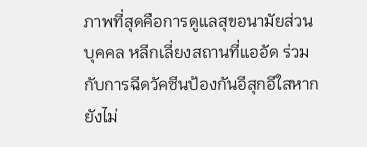ภาพที่สุดคือการดูแลสุขอนามัยส่วนบุคคล หลีกเลี่ยงสถานที่แออัด ร่วมกับการฉีดวัคซีนป้องกันอีสุกอีใสหากยังไม่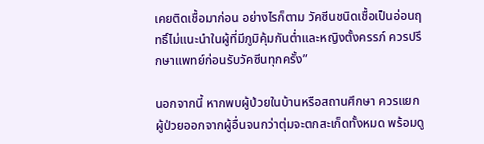เคยติดเชื้อมาก่อน อย่างไรก็ตาม วัคซีนชนิดเชื้อเป็นอ่อนฤทธิ์ไม่แนะนำในผู้ที่มีภูมิคุ้มกันต่ำและหญิงตั้งครรภ์ ควรปรึกษาแพทย์ก่อนรับวัคซีนทุกครั้ง”

นอกจากนี้ หากพบผู้ป่วยในบ้านหรือสถานศึกษา ควรแยกผู้ป่วยออกจากผู้อื่นจนกว่าตุ่มจะตกสะเก็ดทั้งหมด พร้อมดู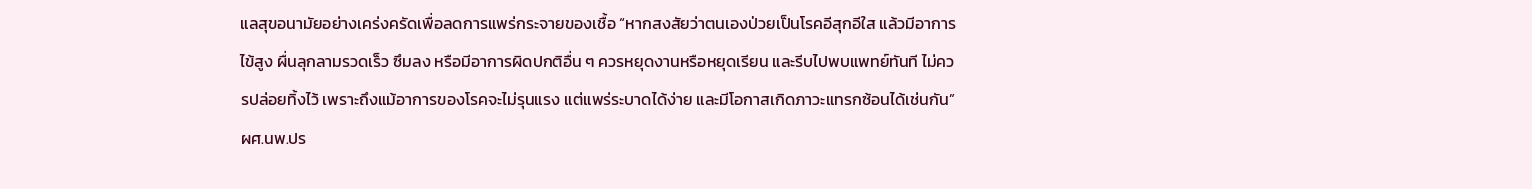แลสุขอนามัยอย่างเคร่งครัดเพื่อลดการแพร่กระจายของเชื้อ “หากสงสัยว่าตนเองป่วยเป็นโรคอีสุกอีใส แล้วมีอาการไข้สูง ผื่นลุกลามรวดเร็ว ซึมลง หรือมีอาการผิดปกติอื่น ๆ ควรหยุดงานหรือหยุดเรียน และรีบไปพบแพทย์ทันที ไม่ควรปล่อยทิ้งไว้ เพราะถึงแม้อาการของโรคจะไม่รุนแรง แต่แพร่ระบาดได้ง่าย และมีโอกาสเกิดภาวะแทรกซ้อนได้เช่นกัน”ผศ.นพ.ปร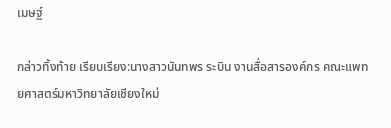เมษฐ์

กล่าวทิ้งท้าย เรียบเรียง:นางสาวนันทพร ระบิน งานสื่อสารองค์กร คณะแพทยศาสตร์มหาวิทยาลัยเชียงใหม่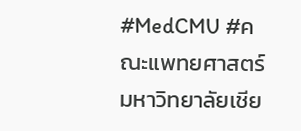#MedCMU #คณะแพทยศาสตร์มหาวิทยาลัยเชีย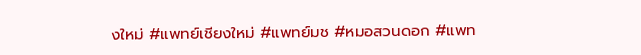งใหม่ #แพทย์เชียงใหม่ #แพทย์มช #หมอสวนดอก #แพท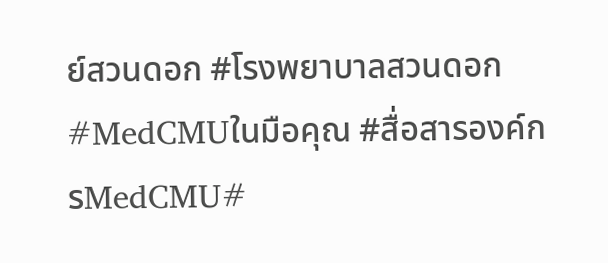ย์สวนดอก #โรงพยาบาลสวนดอก #MedCMUในมือคุณ #สื่อสารองค์กรMedCMU#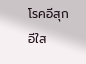โรคอีสุกอีใส